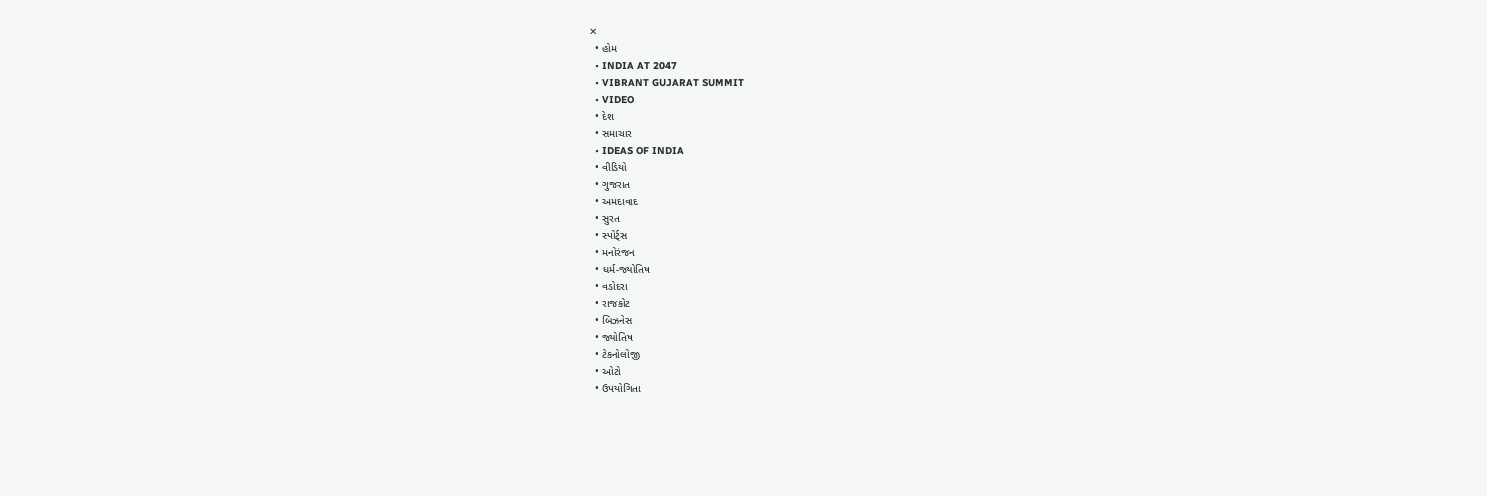✕
  • હોમ
  • INDIA AT 2047
  • VIBRANT GUJARAT SUMMIT
  • VIDEO
  • દેશ
  • સમાચાર
  • IDEAS OF INDIA
  • વીડિયો
  • ગુજરાત
  • અમદાવાદ
  • સુરત
  • સ્પોર્ટ્સ
  • મનોરંજન
  • ધર્મ-જ્યોતિષ
  • વડોદરા
  • રાજકોટ
  • બિઝનેસ
  • જ્યોતિષ
  • ટેકનોલોજી
  • ઓટો
  • ઉપયોગિતા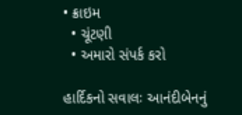• ક્રાઇમ
  • ચૂંટણી
  • અમારો સંપર્ક કરો

હાર્દિકનો સવાલઃ આનંદીબેનનું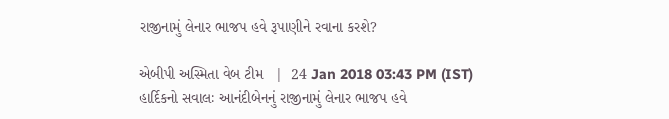રાજીનામું લેનાર ભાજપ હવે રૂપાણીને રવાના કરશે?

એબીપી અસ્મિતા વેબ ટીમ   |  24 Jan 2018 03:43 PM (IST)
હાર્દિકનો સવાલઃ આનંદીબેનનું રાજીનામું લેનાર ભાજપ હવે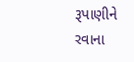રૂપાણીને રવાના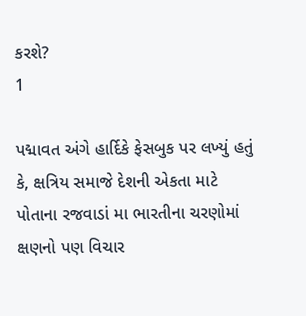કરશે?
1

પદ્માવત અંગે હાર્દિકે ફેસબુક પર લખ્યું હતું કે, ક્ષત્રિય સમાજે દેશની એકતા માટે પોતાના રજવાડાં મા ભારતીના ચરણોમાં ક્ષણનો પણ વિચાર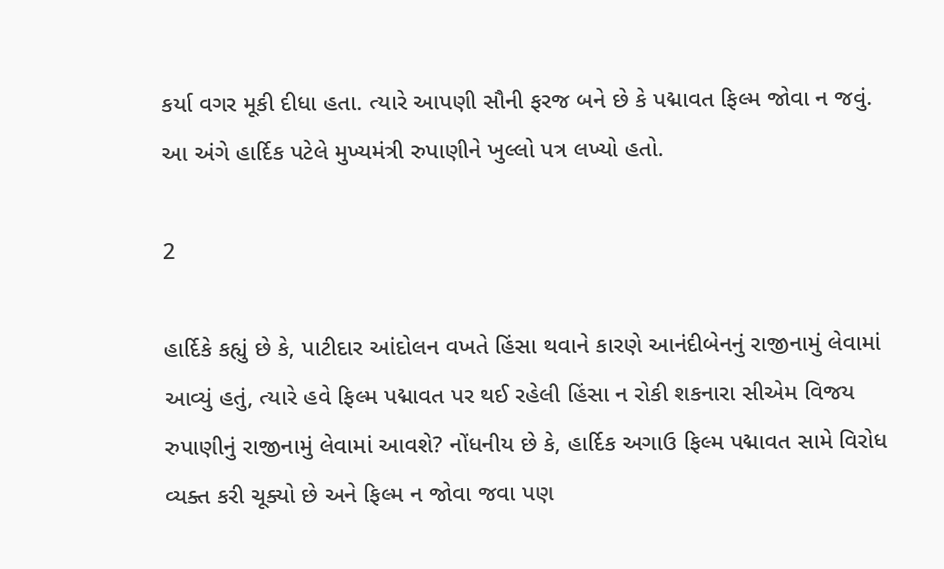કર્યા વગર મૂકી દીધા હતા. ત્યારે આપણી સૌની ફરજ બને છે કે પદ્માવત ફિલ્મ જોવા ન જવું. આ અંગે હાર્દિક પટેલે મુખ્યમંત્રી રુપાણીને ખુલ્લો પત્ર લખ્યો હતો.

2

હાર્દિકે કહ્યું છે કે, પાટીદાર આંદોલન વખતે હિંસા થવાને કારણે આનંદીબેનનું રાજીનામું લેવામાં આવ્યું હતું, ત્યારે હવે ફિલ્મ પદ્માવત પર થઈ રહેલી હિંસા ન રોકી શકનારા સીએમ વિજય રુપાણીનું રાજીનામું લેવામાં આવશે? નોંધનીય છે કે, હાર્દિક અગાઉ ફિલ્મ પદ્માવત સામે વિરોધ વ્યક્ત કરી ચૂક્યો છે અને ફિલ્મ ન જોવા જવા પણ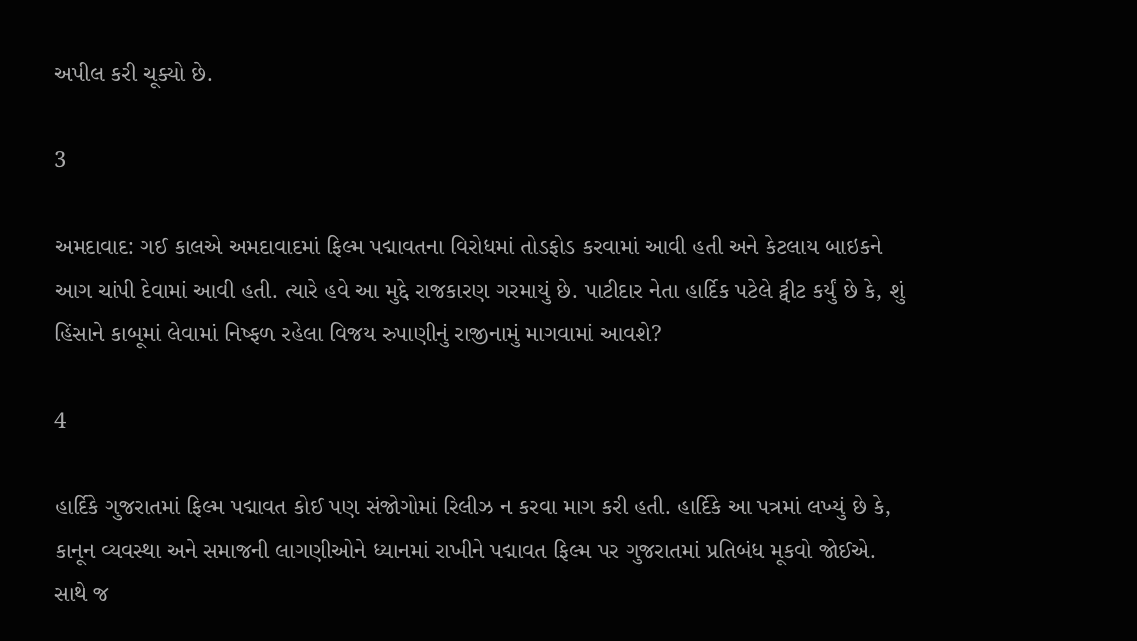અપીલ કરી ચૂક્યો છે.

3

અમદાવાદ: ગઈ કાલએ અમદાવાદમાં ફિલ્મ પદ્માવતના વિરોધમાં તોડફોડ કરવામાં આવી હતી અને કેટલાય બાઇકને આગ ચાંપી દેવામાં આવી હતી. ત્યારે હવે આ મુદ્દે રાજકારણ ગરમાયું છે. પાટીદાર નેતા હાર્દિક પટેલે ટ્વીટ કર્યું છે કે, શું હિંસાને કાબૂમાં લેવામાં નિષ્ફળ રહેલા વિજય રુપાણીનું રાજીનામું માગવામાં આવશે?

4

હાર્દિકે ગુજરાતમાં ફિલ્મ પદ્માવત કોઈ પણ સંજોગોમાં રિલીઝ ન કરવા માગ કરી હતી. હાર્દિકે આ પત્રમાં લખ્યું છે કે, કાનૂન વ્યવસ્થા અને સમાજની લાગણીઓને ધ્યાનમાં રાખીને પદ્માવત ફિલ્મ પર ગુજરાતમાં પ્રતિબંધ મૂકવો જોઈએ. સાથે જ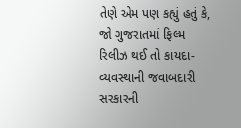તેણે એમ પણ કહ્યું હતું કે, જો ગુજરાતમાં ફિલ્મ રિલીઝ થઈ તો કાયદા-વ્યવસ્થાની જવાબદારી સરકારની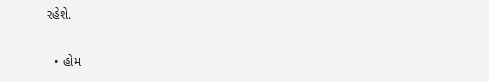રહેશે.

  • હોમ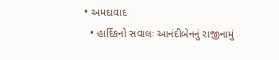• અમદાવાદ
  • હાર્દિકનો સવાલઃ આનંદીબેનનું રાજીનામું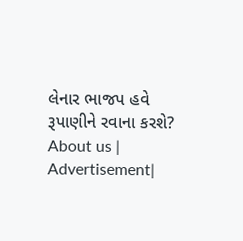લેનાર ભાજપ હવે રૂપાણીને રવાના કરશે?
About us | Advertisement|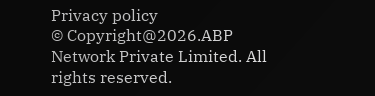Privacy policy
© Copyright@2026.ABP Network Private Limited. All rights reserved.